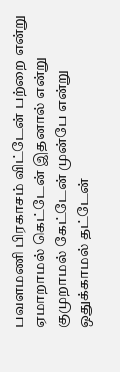பவளமணி பிரகாசம் விட்டேன் பற்றை என்று ஏமாறாமல் கெட்டேன் இதனால் என்று குமுறாமல் கேட்டேன் முன்பே என்று ஒதுக்காமல் தட்டேன்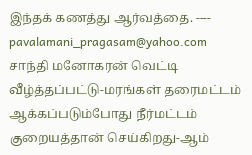இந்தக் கணத்து ஆர்வத்தை. ---- pavalamani_pragasam@yahoo.com
சாந்தி மனோகரன் வெட்டி வீழ்த்தப்பட்டு-மரங்கள் தரைமட்டம் ஆக்கப்படும்போது நீர்மட்டம் குறையத்தான் செய்கிறது-ஆம்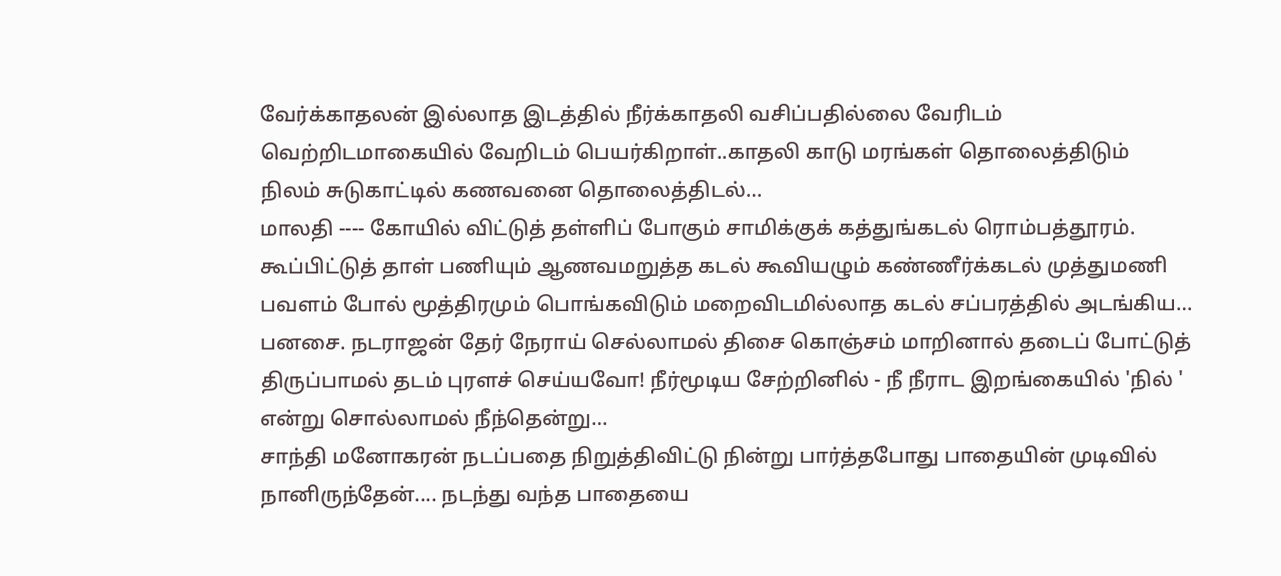வேர்க்காதலன் இல்லாத இடத்தில் நீர்க்காதலி வசிப்பதில்லை வேரிடம் வெற்றிடமாகையில் வேறிடம் பெயர்கிறாள்..காதலி காடு மரங்கள் தொலைத்திடும் நிலம் சுடுகாட்டில் கணவனை தொலைத்திடல்…
மாலதி ---- கோயில் விட்டுத் தள்ளிப் போகும் சாமிக்குக் கத்துங்கடல் ரொம்பத்தூரம். கூப்பிட்டுத் தாள் பணியும் ஆணவமறுத்த கடல் கூவியழும் கண்ணீர்க்கடல் முத்துமணி பவளம் போல் மூத்திரமும் பொங்கவிடும் மறைவிடமில்லாத கடல் சப்பரத்தில் அடங்கிய…
பனசை. நடராஜன் தேர் நேராய் செல்லாமல் திசை கொஞ்சம் மாறினால் தடைப் போட்டுத் திருப்பாமல் தடம் புரளச் செய்யவோ! நீர்மூடிய சேற்றினில் - நீ நீராட இறங்கையில் 'நில் ' என்று சொல்லாமல் நீந்தென்று…
சாந்தி மனோகரன் நடப்பதை நிறுத்திவிட்டு நின்று பார்த்தபோது பாதையின் முடிவில் நானிருந்தேன்.... நடந்து வந்த பாதையை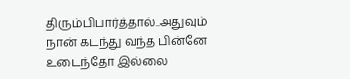திரும்பிபார்த்தால்..அதுவும் நான் கடந்து வந்த பின்னே உடைந்தோ இல்லை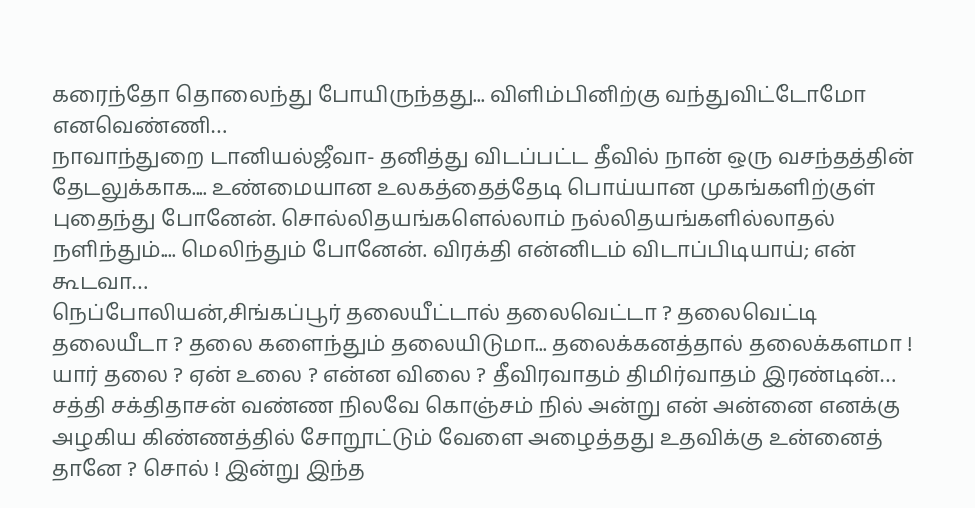கரைந்தோ தொலைந்து போயிருந்தது... விளிம்பினிற்கு வந்துவிட்டோமோ எனவெண்ணி…
நாவாந்துறை டானியல்ஜீவா- தனித்து விடப்பட்ட தீவில் நான் ஒரு வசந்தத்தின் தேடலுக்காக.... உண்மையான உலகத்தைத்தேடி பொய்யான முகங்களிற்குள் புதைந்து போனேன். சொல்லிதயங்களெல்லாம் நல்லிதயங்களில்லாதல் நளிந்தும்.... மெலிந்தும் போனேன். விரக்தி என்னிடம் விடாப்பிடியாய்; என் கூடவா…
நெப்போலியன்,சிங்கப்பூர் தலையீட்டால் தலைவெட்டா ? தலைவெட்டி தலையீடா ? தலை களைந்தும் தலையிடுமா... தலைக்கனத்தால் தலைக்களமா ! யார் தலை ? ஏன் உலை ? என்ன விலை ? தீவிரவாதம் திமிர்வாதம் இரண்டின்…
சத்தி சக்திதாசன் வண்ண நிலவே கொஞ்சம் நில் அன்று என் அன்னை எனக்கு அழகிய கிண்ணத்தில் சோறூட்டும் வேளை அழைத்தது உதவிக்கு உன்னைத் தானே ? சொல் ! இன்று இந்த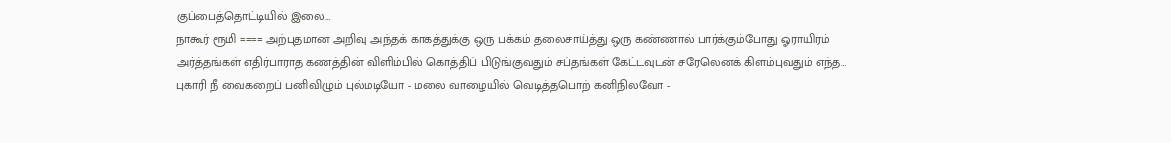குப்பைத்தொட்டியில் இலை…
நாகூர் ரூமி ==== அற்புதமான அறிவு அந்தக் காகத்துக்கு ஒரு பக்கம் தலைசாய்த்து ஒரு கண்ணால் பார்க்கும்போது ஓராயிரம் அர்த்தங்கள் எதிர்பாராத கணத்தின் விளிம்பில் கொத்திப் பிடுங்குவதும் சப்தங்கள் கேட்டவுடன் சரேலெனக் கிளம்புவதும் எந்த…
புகாரி நீ வைகறைப் பனிவிழும் புல்மடியோ - மலை வாழையில் வெடித்தபொற் கனிநிலவோ -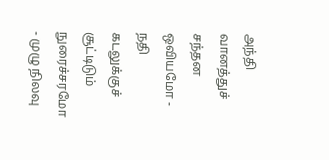அந்தி வானத்துச் சந்தன ஒவியமோ - நதி கடலுக்குச் சூட்டிடும் நுரைச்சரமோ - முழு நிலவு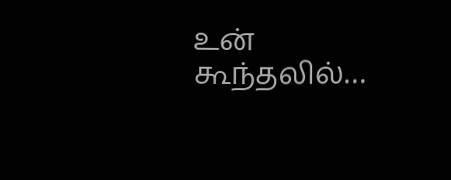உன் கூந்தலில்…